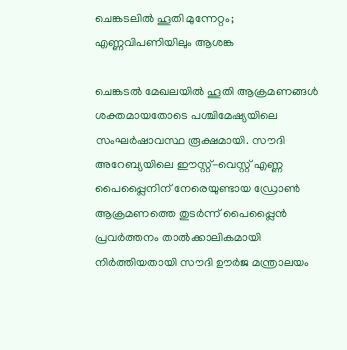ചെങ്കടലിൽ ഹൂതി മുന്നേറ്റം; എണ്ണവിപണിയിലും ആശങ്ക

ചെങ്കടൽ മേഖലയിൽ ഹൂതി ആക്രമണങ്ങൾ ശക്തമായതോടെ പശ്ചിമേഷ്യയിലെ സംഘർഷാവസ്ഥ രൂക്ഷമായി. സൗദി അറേബ്യയിലെ ഈസ്റ്റ്-വെസ്റ്റ് എണ്ണ പൈപ്പ്ലൈനിന് നേരെയുണ്ടായ ഡ്രോൺ ആക്രമണത്തെ തുടർന്ന് പൈപ്പ്ലൈൻ പ്രവർത്തനം താൽക്കാലികമായി നിർത്തിയതായി സൗദി ഊർജ മന്ത്രാലയം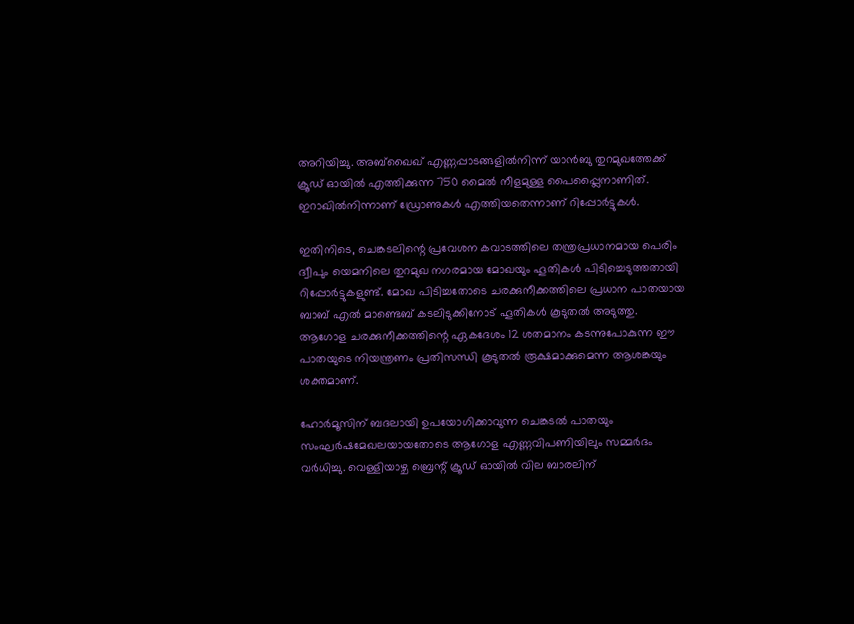അറിയിച്ചു. അബ്ഖൈഖ് എണ്ണപ്പാടങ്ങളിൽനിന്ന് യാൻബു തുറമുഖത്തേക്ക് ക്രൂഡ് ഓയിൽ എത്തിക്കുന്ന 750 മൈൽ നീളമുള്ള പൈപ്പ്ലൈനാണിത്. ഇറാഖിൽനിന്നാണ് ഡ്രോണുകൾ എത്തിയതെന്നാണ് റിപ്പോർട്ടുകൾ.

ഇതിനിടെ, ചെങ്കടലിന്റെ പ്രവേശന കവാടത്തിലെ തന്ത്രപ്രധാനമായ പെരിം ദ്വീപും യെമനിലെ തുറമുഖ നഗരമായ മോഖയും ഹൂതികൾ പിടിച്ചെടുത്തതായി റിപ്പോർട്ടുകളുണ്ട്. മോഖ പിടിച്ചതോടെ ചരക്കുനീക്കത്തിലെ പ്രധാന പാതയായ ബാബ് എൽ മാണ്ടെബ് കടലിടുക്കിനോട് ഹൂതികൾ കൂടുതൽ അടുത്തു. ആഗോള ചരക്കുനീക്കത്തിന്റെ ഏകദേശം 12 ശതമാനം കടന്നുപോകുന്ന ഈ പാതയുടെ നിയന്ത്രണം പ്രതിസന്ധി കൂടുതൽ രൂക്ഷമാക്കുമെന്ന ആശങ്കയും ശക്തമാണ്.

ഹോർമൂസിന് ബദലായി ഉപയോഗിക്കാവുന്ന ചെങ്കടൽ പാതയും സംഘർഷമേഖലയായതോടെ ആഗോള എണ്ണവിപണിയിലും സമ്മർദം വർധിച്ചു. വെള്ളിയാഴ്ച ബ്രെന്റ് ക്രൂഡ് ഓയിൽ വില ബാരലിന്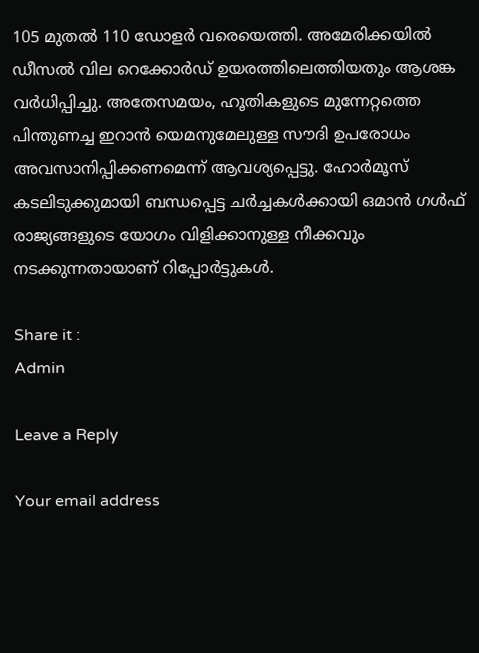105 മുതൽ 110 ഡോളർ വരെയെത്തി. അമേരിക്കയിൽ ഡീസൽ വില റെക്കോർഡ് ഉയരത്തിലെത്തിയതും ആശങ്ക വർധിപ്പിച്ചു. അതേസമയം, ഹൂതികളുടെ മുന്നേറ്റത്തെ പിന്തുണച്ച ഇറാൻ യെമനുമേലുള്ള സൗദി ഉപരോധം അവസാനിപ്പിക്കണമെന്ന് ആവശ്യപ്പെട്ടു. ഹോർമൂസ് കടലിടുക്കുമായി ബന്ധപ്പെട്ട ചർച്ചകൾക്കായി ഒമാൻ ഗൾഫ് രാജ്യങ്ങളുടെ യോഗം വിളിക്കാനുള്ള നീക്കവും നടക്കുന്നതായാണ് റിപ്പോർട്ടുകൾ.

Share it :
Admin

Leave a Reply

Your email address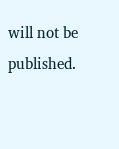will not be published.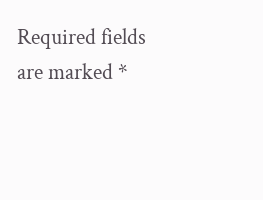Required fields are marked *